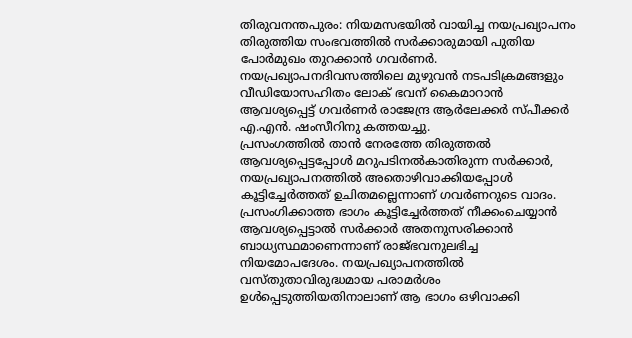തിരുവനന്തപുരം: നിയമസഭയിൽ വായിച്ച നയപ്രഖ്യാപനം തിരുത്തിയ സംഭവത്തിൽ സർക്കാരുമായി പുതിയ പോർമുഖം തുറക്കാൻ ഗവർണർ. നയപ്രഖ്യാപനദിവസത്തിലെ മുഴുവൻ നടപടിക്രമങ്ങളും വീഡിയോസഹിതം ലോക് ഭവന് കൈമാറാൻ ആവശ്യപ്പെട്ട് ഗവർണർ രാജേന്ദ്ര ആർലേക്കർ സ്പീക്കർ എ.എൻ. ഷംസീറിനു കത്തയച്ചു.
പ്രസംഗത്തിൽ താൻ നേരത്തേ തിരുത്തൽ ആവശ്യപ്പെട്ടപ്പോൾ മറുപടിനൽകാതിരുന്ന സർക്കാർ, നയപ്രഖ്യാപനത്തിൽ അതൊഴിവാക്കിയപ്പോൾ കൂട്ടിച്ചേർത്തത് ഉചിതമല്ലെന്നാണ് ഗവർണറുടെ വാദം. പ്രസംഗിക്കാത്ത ഭാഗം കൂട്ടിച്ചേർത്തത് നീക്കംചെയ്യാൻ ആവശ്യപ്പെട്ടാൽ സർക്കാർ അതനുസരിക്കാൻ ബാധ്യസ്ഥമാണെന്നാണ് രാജ്ഭവനുലഭിച്ച നിയമോപദേശം. നയപ്രഖ്യാപനത്തിൽ വസ്തുതാവിരുദ്ധമായ പരാമർശം ഉൾപ്പെടുത്തിയതിനാലാണ് ആ ഭാഗം ഒഴിവാക്കി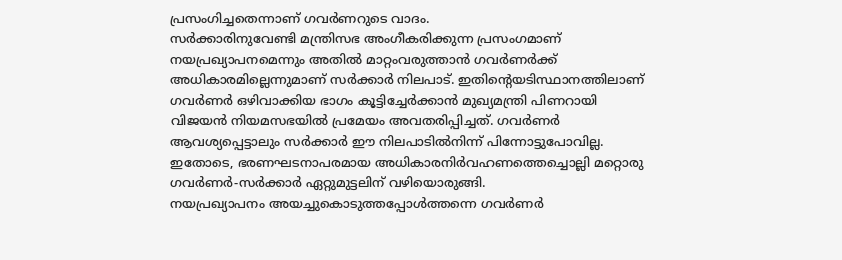പ്രസംഗിച്ചതെന്നാണ് ഗവർണറുടെ വാദം.
സർക്കാരിനുവേണ്ടി മന്ത്രിസഭ അംഗീകരിക്കുന്ന പ്രസംഗമാണ് നയപ്രഖ്യാപനമെന്നും അതിൽ മാറ്റംവരുത്താൻ ഗവർണർക്ക് അധികാരമില്ലെന്നുമാണ് സർക്കാർ നിലപാട്. ഇതിന്റെയടിസ്ഥാനത്തിലാണ് ഗവർണർ ഒഴിവാക്കിയ ഭാഗം കൂട്ടിച്ചേർക്കാൻ മുഖ്യമന്ത്രി പിണറായി വിജയൻ നിയമസഭയിൽ പ്രമേയം അവതരിപ്പിച്ചത്. ഗവർണർ ആവശ്യപ്പെട്ടാലും സർക്കാർ ഈ നിലപാടിൽനിന്ന് പിന്നോട്ടുപോവില്ല. ഇതോടെ, ഭരണഘടനാപരമായ അധികാരനിർവഹണത്തെച്ചൊല്ലി മറ്റൊരു ഗവർണർ-സർക്കാർ ഏറ്റുമുട്ടലിന് വഴിയൊരുങ്ങി.
നയപ്രഖ്യാപനം അയച്ചുകൊടുത്തപ്പോൾത്തന്നെ ഗവർണർ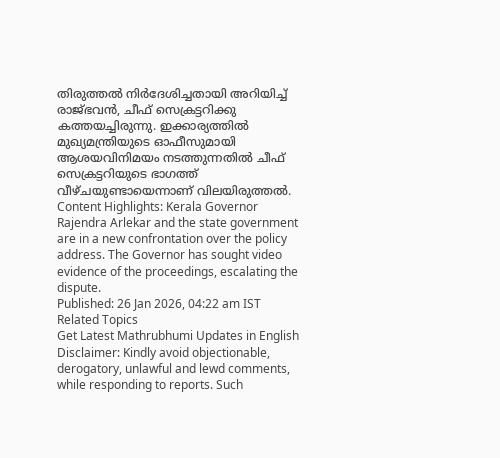തിരുത്തൽ നിർദേശിച്ചതായി അറിയിച്ച് രാജ്ഭവൻ, ചീഫ് സെക്രട്ടറിക്കു കത്തയച്ചിരുന്നു. ഇക്കാര്യത്തിൽ മുഖ്യമന്ത്രിയുടെ ഓഫീസുമായി ആശയവിനിമയം നടത്തുന്നതിൽ ചീഫ് സെക്രട്ടറിയുടെ ഭാഗത്ത് വീഴ്ചയുണ്ടായെന്നാണ് വിലയിരുത്തൽ.
Content Highlights: Kerala Governor Rajendra Arlekar and the state government are in a new confrontation over the policy address. The Governor has sought video evidence of the proceedings, escalating the dispute.
Published: 26 Jan 2026, 04:22 am IST
Related Topics
Get Latest Mathrubhumi Updates in English
Disclaimer: Kindly avoid objectionable, derogatory, unlawful and lewd comments, while responding to reports. Such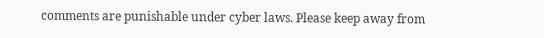comments are punishable under cyber laws. Please keep away from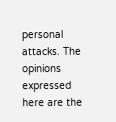personal attacks. The opinions expressed here are the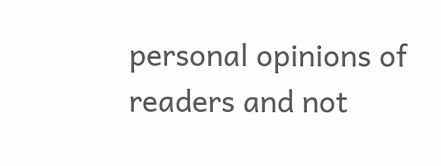personal opinions of readers and not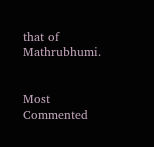that of Mathrubhumi.


Most Commented